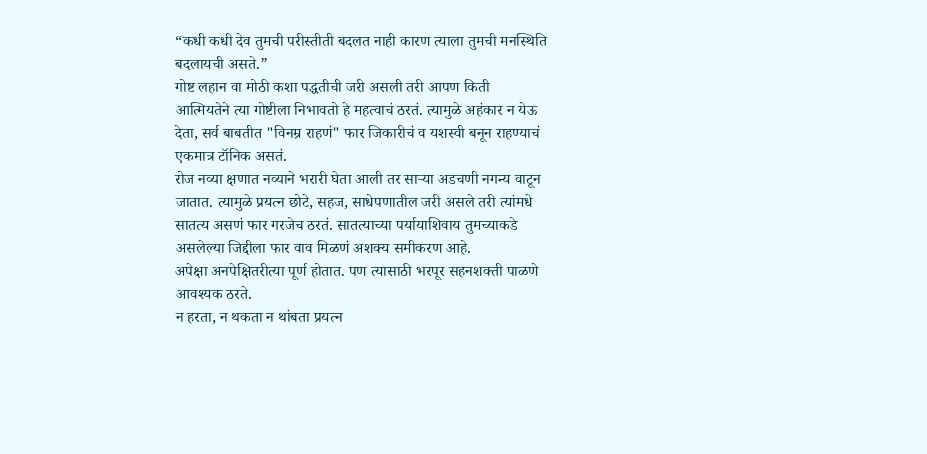“कधी कधी देव तुमची परीस्तीती बदलत नाही कारण त्याला तुमची मनस्थिति बदलायची असते.”
गोष्ट लहान वा मोठी कशा पद्धतीची जरी असली तरी आपण किती आत्मियतेने त्या गोष्टीला निभावतो हे महत्वाचं ठरतं. त्यामुळे अहंकार न येऊ देता, सर्व बाबतीत "विनम्र राहणं" फार जिकारीचं व यशस्वी बनून राहण्याचं एकमात्र टॉनिक असतं.
रोज नव्या क्षणात नव्याने भरारी घेता आली तर साऱ्या अडचणी नगन्य वाटून जातात. त्यामुळे प्रयत्न छोटे, सहज, साधेपणातील जरी असले तरी त्यांमधे सातत्य असणं फार गरजेच ठरतं. सातत्याच्या पर्यायाशिवाय तुमच्याकडे असलेल्या जिद्दीला फार वाव मिळणं अशक्य समीकरण आहे.
अपेक्षा अनपेक्षितरीत्या पूर्ण होतात. पण त्यासाठी भरपूर सहनशक्ती पाळणे आवश्यक ठरते.
न हरता, न थकता न थांबता प्रयत्न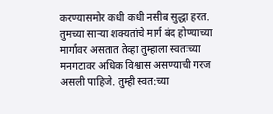करण्यासमोर कधी कधी नसीब सुद्धा हरत.
तुमच्या साऱ्या शक्यतांचे मार्ग बंद होण्याच्या मार्गावर असतात तेव्हा तुम्हाला स्वतःच्या मनगटावर अधिक विश्वास असण्याची गरज असली पाहिजे. तुम्ही स्वत:च्या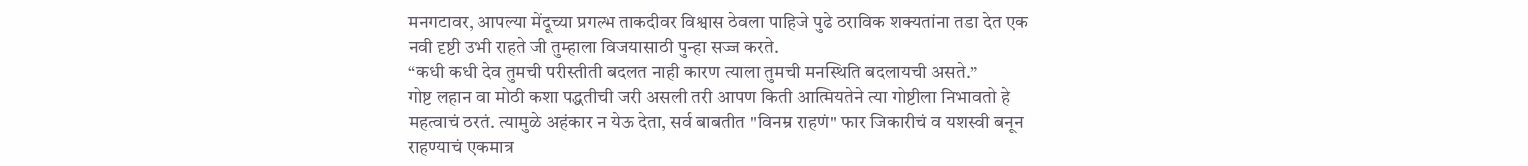मनगटावर, आपल्या मेंदूच्या प्रगल्भ ताकदीवर विश्वास ठेवला पाहिजे पुढे ठराविक शक्यतांना तडा देत एक नवी दृष्टी उभी राहते जी तुम्हाला विजयासाठी पुन्हा सज्ज करते.
“कधी कधी देव तुमची परीस्तीती बदलत नाही कारण त्याला तुमची मनस्थिति बदलायची असते.”
गोष्ट लहान वा मोठी कशा पद्धतीची जरी असली तरी आपण किती आत्मियतेने त्या गोष्टीला निभावतो हे महत्वाचं ठरतं. त्यामुळे अहंकार न येऊ देता, सर्व बाबतीत "विनम्र राहणं" फार जिकारीचं व यशस्वी बनून राहण्याचं एकमात्र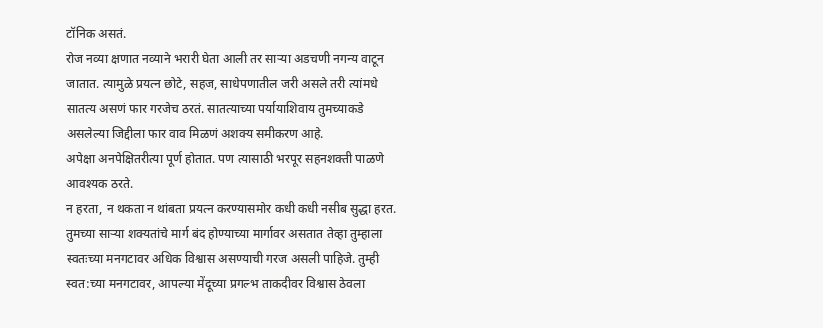टॉनिक असतं.
रोज नव्या क्षणात नव्याने भरारी घेता आली तर साऱ्या अडचणी नगन्य वाटून जातात. त्यामुळे प्रयत्न छोटे, सहज, साधेपणातील जरी असले तरी त्यांमधे सातत्य असणं फार गरजेच ठरतं. सातत्याच्या पर्यायाशिवाय तुमच्याकडे असलेल्या जिद्दीला फार वाव मिळणं अशक्य समीकरण आहे.
अपेक्षा अनपेक्षितरीत्या पूर्ण होतात. पण त्यासाठी भरपूर सहनशक्ती पाळणे आवश्यक ठरते.
न हरता, न थकता न थांबता प्रयत्न करण्यासमोर कधी कधी नसीब सुद्धा हरत.
तुमच्या साऱ्या शक्यतांचे मार्ग बंद होण्याच्या मार्गावर असतात तेव्हा तुम्हाला स्वतःच्या मनगटावर अधिक विश्वास असण्याची गरज असली पाहिजे. तुम्ही स्वत:च्या मनगटावर, आपल्या मेंदूच्या प्रगल्भ ताकदीवर विश्वास ठेवला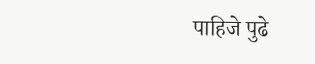पाहिजे पुढे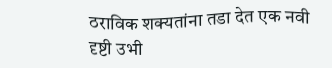ठराविक शक्यतांना तडा देत एक नवी दृष्टी उभी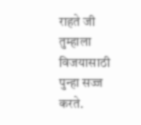राहते जी तुम्हाला विजयासाठी पुन्हा सज्ज करते.